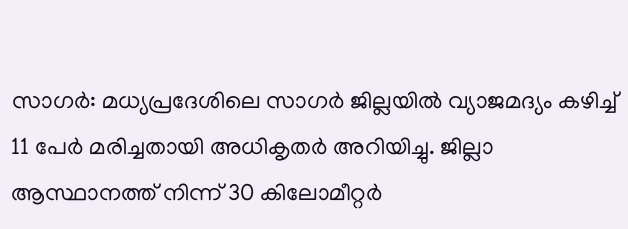സാഗർ: മധ്യപ്രദേശിലെ സാഗർ ജില്ലയിൽ വ്യാജമദ്യം കഴിച്ച് 11 പേർ മരിച്ചതായി അധികൃതർ അറിയിച്ചു. ജില്ലാ ആസ്ഥാനത്ത് നിന്ന് 30 കിലോമീറ്റർ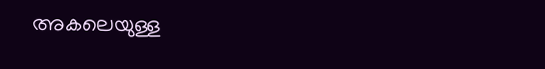അകലെയുള്ള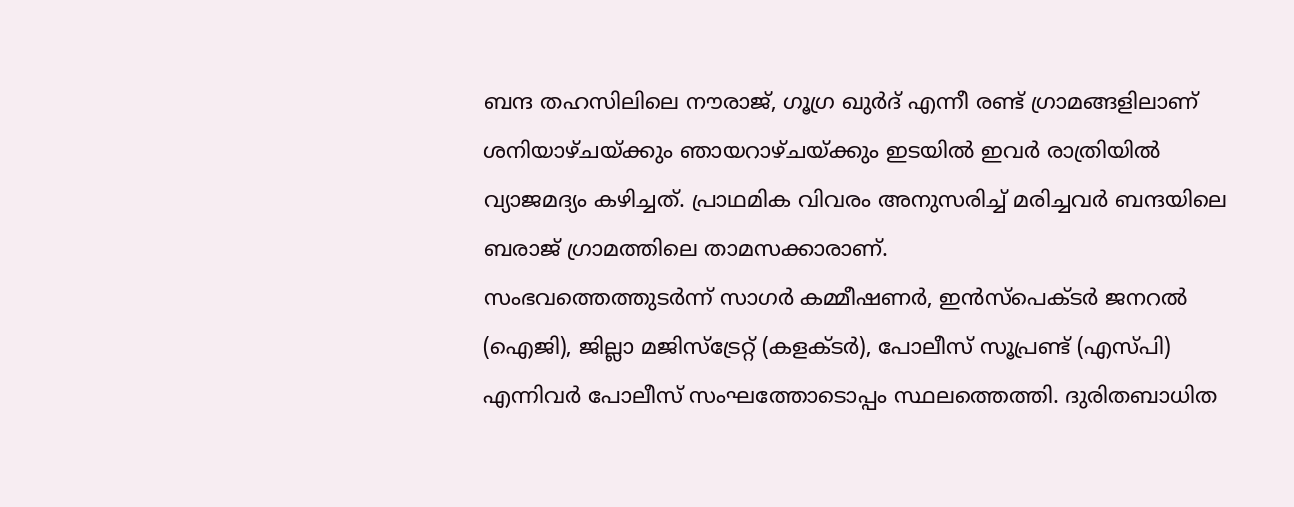ബന്ദ തഹസിലിലെ നൗരാജ്, ഗൂഗ്ര ഖുർദ് എന്നീ രണ്ട് ഗ്രാമങ്ങളിലാണ് ശനിയാഴ്ചയ്ക്കും ഞായറാഴ്ചയ്ക്കും ഇടയിൽ ഇവർ രാത്രിയിൽ വ്യാജമദ്യം കഴിച്ചത്. പ്രാഥമിക വിവരം അനുസരിച്ച് മരിച്ചവർ ബന്ദയിലെ ബരാജ് ഗ്രാമത്തിലെ താമസക്കാരാണ്.
സംഭവത്തെത്തുടർന്ന് സാഗർ കമ്മീഷണർ, ഇൻസ്പെക്ടർ ജനറൽ (ഐജി), ജില്ലാ മജിസ്ട്രേറ്റ് (കളക്ടർ), പോലീസ് സൂപ്രണ്ട് (എസ്പി) എന്നിവർ പോലീസ് സംഘത്തോടൊപ്പം സ്ഥലത്തെത്തി. ദുരിതബാധിത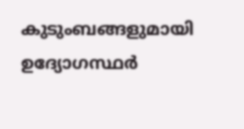കുടുംബങ്ങളുമായി ഉദ്യോഗസ്ഥർ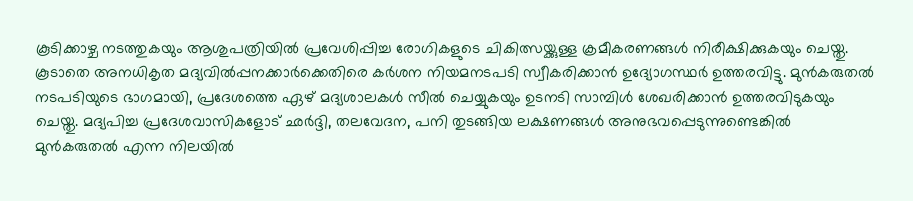കൂടിക്കാഴ്ച നടത്തുകയും ആശുപത്രിയിൽ പ്രവേശിപ്പിച്ച രോഗികളുടെ ചികിത്സയ്ക്കുള്ള ക്രമീകരണങ്ങൾ നിരീക്ഷിക്കുകയും ചെയ്തു.
കൂടാതെ അനധികൃത മദ്യവിൽപ്പനക്കാർക്കെതിരെ കർശന നിയമനടപടി സ്വീകരിക്കാൻ ഉദ്യോഗസ്ഥർ ഉത്തരവിട്ടു. മുൻകരുതൽ നടപടിയുടെ ഭാഗമായി, പ്രദേശത്തെ ഏഴ് മദ്യശാലകൾ സീൽ ചെയ്യുകയും ഉടനടി സാമ്പിൾ ശേഖരിക്കാൻ ഉത്തരവിടുകയും ചെയ്തു. മദ്യപിച്ച പ്രദേശവാസികളോട് ഛർദ്ദി, തലവേദന, പനി തുടങ്ങിയ ലക്ഷണങ്ങൾ അനുഭവപ്പെടുന്നുണ്ടെങ്കിൽ മുൻകരുതൽ എന്ന നിലയിൽ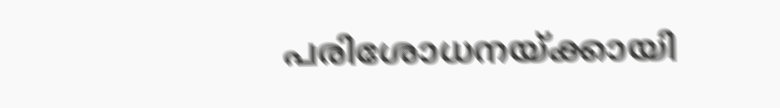പരിശോധനയ്ക്കായി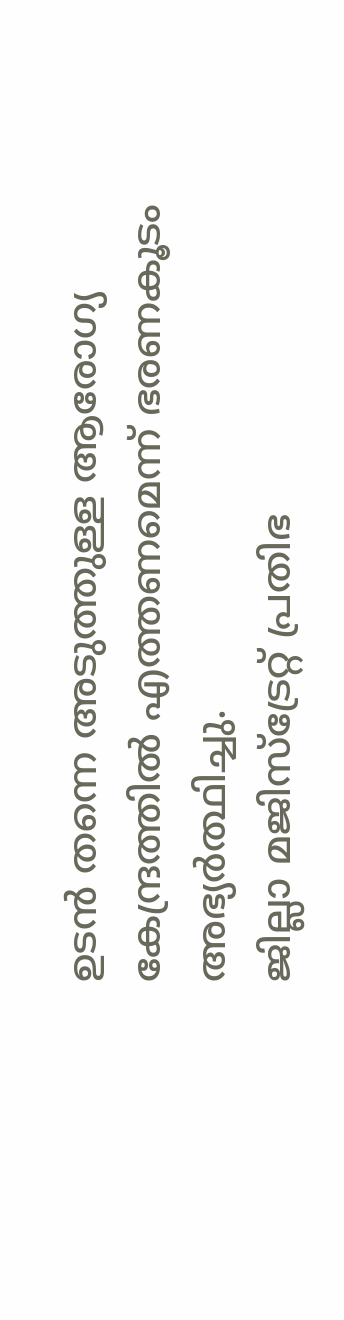ഉടൻ തന്നെ അടുത്തുള്ള ആരോഗ്യ കേന്ദ്രത്തിൽ എത്തണമെന്ന് ഭരണകൂടം അഭ്യർത്ഥിച്ചു.
ജില്ലാ മജിസ്ട്രേറ്റ് പ്രതിഭ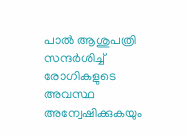പാൽ ആശുപത്രി സന്ദർശിച്ച് രോഗികളുടെ അവസ്ഥ അന്വേഷിക്കുകയും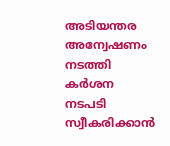അടിയന്തര അന്വേഷണം നടത്തി കർശന നടപടി സ്വീകരിക്കാൻ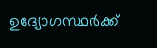ഉദ്യോഗസ്ഥർക്ക്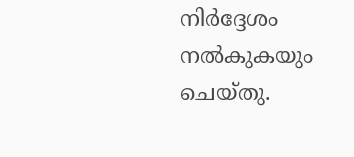നിർദ്ദേശം നൽകുകയും ചെയ്തു.